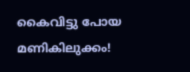കൈവിട്ടു പോയ മണികിലുക്കം!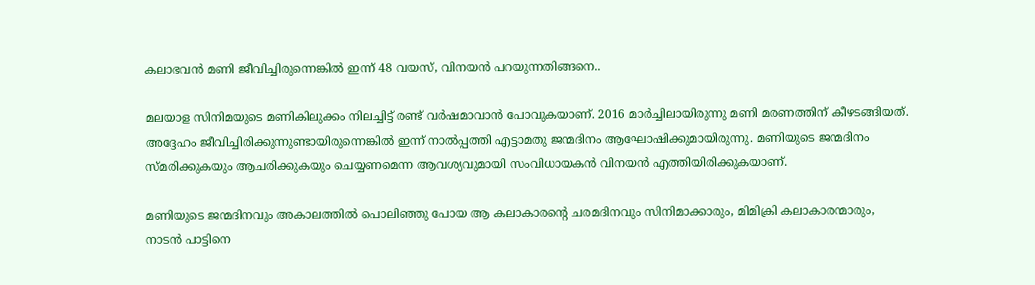കലാഭവന്‍ മണി ജീവിച്ചിരുന്നെങ്കില്‍ ഇന്ന് 48 വയസ്, വിനയന്‍ പറയുന്നതിങ്ങനെ..

മലയാള സിനിമയുടെ മണികിലുക്കം നിലച്ചിട്ട് രണ്ട് വര്‍ഷമാവാന്‍ പോവുകയാണ്. 2016 മാര്‍ച്ചിലായിരുന്നു മണി മരണത്തിന് കീഴടങ്ങിയത്. അദ്ദേഹം ജീവിച്ചിരിക്കുന്നുണ്ടായിരുന്നെങ്കില്‍ ഇന്ന് നാല്‍പ്പത്തി എട്ടാമതു ജന്മദിനം ആഘോഷിക്കുമായിരുന്നു. മണിയുടെ ജന്മദിനം സ്മരിക്കുകയും ആചരിക്കുകയും ചെയ്യണമെന്ന ആവശ്യവുമായി സംവിധായകന്‍ വിനയന്‍ എത്തിയിരിക്കുകയാണ്.

മണിയുടെ ജന്മദിനവും അകാലത്തില്‍ പൊലിഞ്ഞു പോയ ആ കലാകാരന്റെ ചരമദിനവും സിനിമാക്കാരും, മിമിക്രി കലാകാരന്മാരും, നാടന്‍ പാട്ടിനെ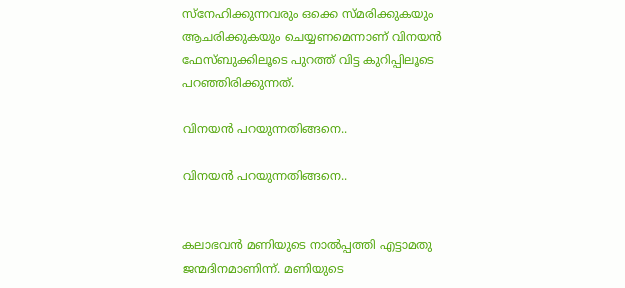സ്‌നേഹിക്കുന്നവരും ഒക്കെ സ്മരിക്കുകയും ആചരിക്കുകയും ചെയ്യണമെന്നാണ് വിനയന്‍ ഫേസ്ബുക്കിലൂടെ പുറത്ത് വിട്ട കുറിപ്പിലൂടെ പറഞ്ഞിരിക്കുന്നത്.

വിനയന്‍ പറയുന്നതിങ്ങനെ..

വിനയന്‍ പറയുന്നതിങ്ങനെ..


കലാഭവന്‍ മണിയുടെ നാല്‍പ്പത്തി എട്ടാമതു ജന്മദിനമാണിന്ന്. മണിയുടെ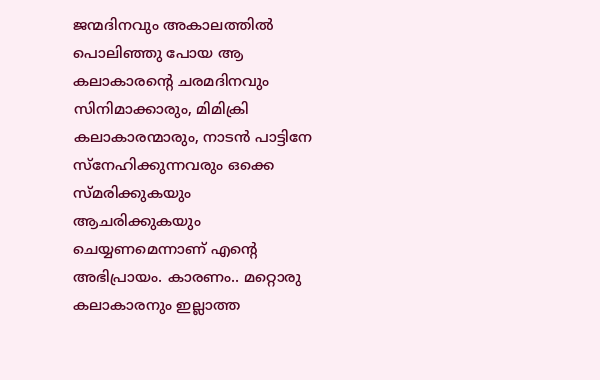ജന്മദിനവും അകാലത്തില്‍ പൊലിഞ്ഞു പോയ ആ കലാകാരന്റെ ചരമദിനവും സിനിമാക്കാരും, മിമിക്രി കലാകാരന്മാരും, നാടന്‍ പാട്ടിനേ സ്‌നേഹിക്കുന്നവരും ഒക്കെ സ്മരിക്കുകയും ആചരിക്കുകയും ചെയ്യണമെന്നാണ് എന്റെ അഭിപ്രായം. കാരണം.. മറ്റൊരു കലാകാരനും ഇല്ലാത്ത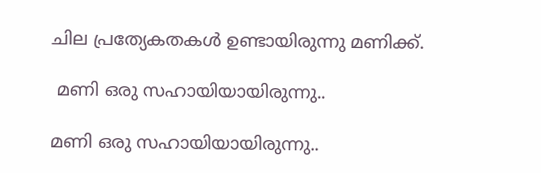ചില പ്രത്യേകതകള്‍ ഉണ്ടായിരുന്നു മണിക്ക്.

 മണി ഒരു സഹായിയായിരുന്നു..

മണി ഒരു സഹായിയായിരുന്നു..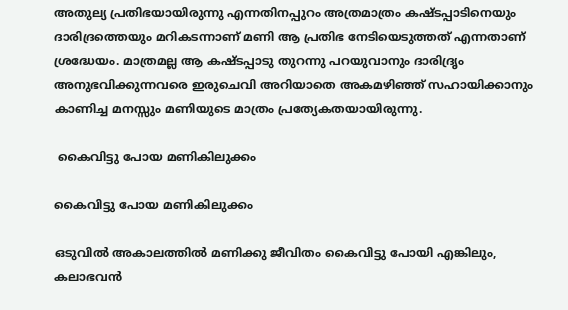അതുല്യ പ്രതിഭയായിരുന്നു എന്നതിനപ്പുറം അത്രമാത്രം കഷ്ടപ്പാടിനെയും ദാരിദ്രത്തെയും മറികടന്നാണ് മണി ആ പ്രതിഭ നേടിയെടുത്തത് എന്നതാണ് ശ്രദ്ധേയം. മാത്രമല്ല ആ കഷ്ടപ്പാടു തുറന്നു പറയുവാനും ദാരിദ്രൃം അനുഭവിക്കുന്നവരെ ഇരുചെവി അറിയാതെ അകമഴിഞ്ഞ് സഹായിക്കാനും കാണിച്ച മനസ്സും മണിയുടെ മാത്രം പ്രത്യേകതയായിരുന്നു.

 കൈവിട്ടു പോയ മണികിലുക്കം

കൈവിട്ടു പോയ മണികിലുക്കം

ഒടുവില്‍ അകാലത്തില്‍ മണിക്കു ജീവിതം കൈവിട്ടു പോയി എങ്കിലും, കലാഭവന്‍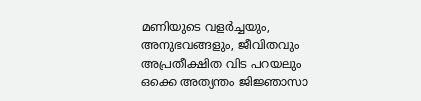മണിയുടെ വളര്‍ച്ചയും, അനുഭവങ്ങളും, ജീവിതവും അപ്രതീക്ഷിത വിട പറയലും ഒക്കെ അത്യന്തം ജിജ്ഞാസാ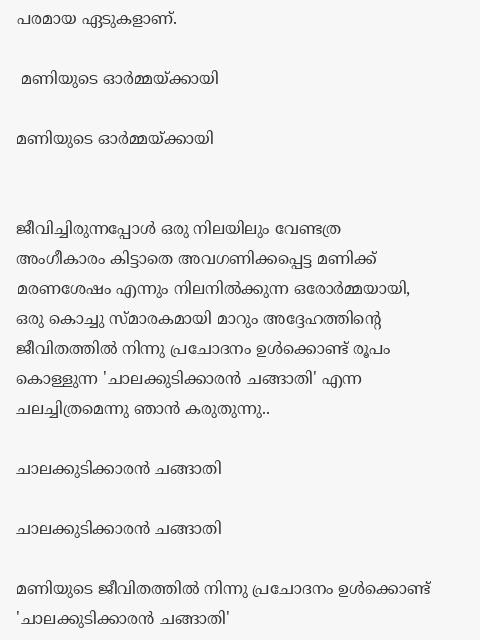പരമായ ഏടുകളാണ്.

 മണിയുടെ ഓര്‍മ്മയ്ക്കായി

മണിയുടെ ഓര്‍മ്മയ്ക്കായി


ജീവിച്ചിരുന്നപ്പോള്‍ ഒരു നിലയിലും വേണ്ടത്ര അംഗീകാരം കിട്ടാതെ അവഗണിക്കപ്പെട്ട മണിക്ക് മരണശേഷം എന്നും നിലനില്‍ക്കുന്ന ഒരോര്‍മ്മയായി, ഒരു കൊച്ചു സ്മാരകമായി മാറും അദ്ദേഹത്തിന്റെ ജീവിതത്തില്‍ നിന്നു പ്രചോദനം ഉള്‍ക്കൊണ്ട് രൂപം കൊള്ളുന്ന 'ചാലക്കുടിക്കാരന്‍ ചങ്ങാതി' എന്ന ചലച്ചിത്രമെന്നു ഞാന്‍ കരുതുന്നു..

ചാലക്കുടിക്കാരന്‍ ചങ്ങാതി

ചാലക്കുടിക്കാരന്‍ ചങ്ങാതി

മണിയുടെ ജീവിതത്തില്‍ നിന്നു പ്രചോദനം ഉള്‍ക്കൊണ്ട് 'ചാലക്കുടിക്കാരന്‍ ചങ്ങാതി'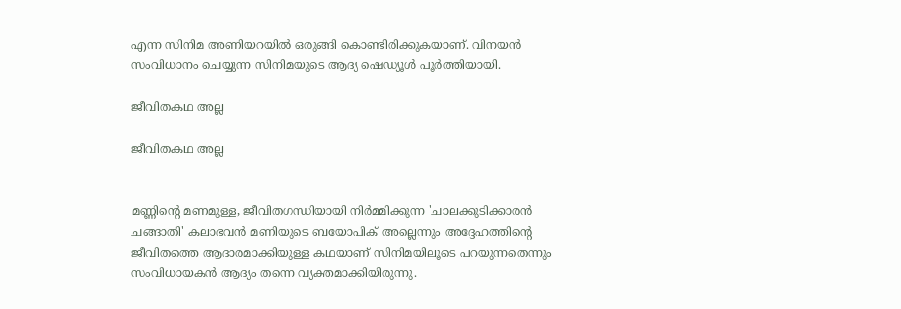എന്ന സിനിമ അണിയറയില്‍ ഒരുങ്ങി കൊണ്ടിരിക്കുകയാണ്. വിനയന്‍ സംവിധാനം ചെയ്യുന്ന സിനിമയുടെ ആദ്യ ഷെഡ്യൂള്‍ പൂര്‍ത്തിയായി.

ജീവിതകഥ അല്ല

ജീവിതകഥ അല്ല


മണ്ണിന്റെ മണമുള്ള, ജീവിതഗന്ധിയായി നിര്‍മ്മിക്കുന്ന 'ചാലക്കുടിക്കാരന്‍ ചങ്ങാതി' കലാഭവന്‍ മണിയുടെ ബയോപിക് അല്ലെന്നും അദ്ദേഹത്തിന്റെ ജീവിതത്തെ ആദാരമാക്കിയുള്ള കഥയാണ് സിനിമയിലൂടെ പറയുന്നതെന്നും സംവിധായകന്‍ ആദ്യം തന്നെ വ്യക്തമാക്കിയിരുന്നു.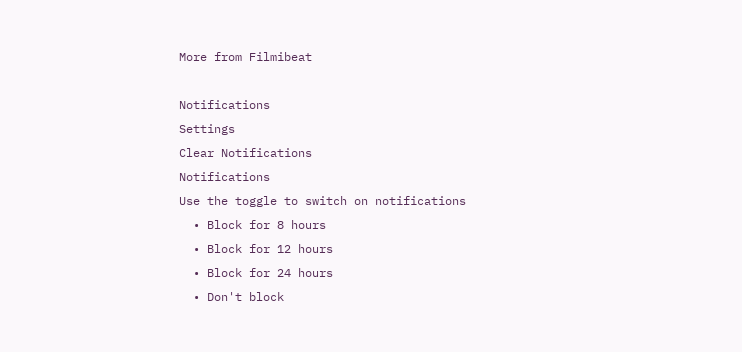More from Filmibeat

Notifications
Settings
Clear Notifications
Notifications
Use the toggle to switch on notifications
  • Block for 8 hours
  • Block for 12 hours
  • Block for 24 hours
  • Don't block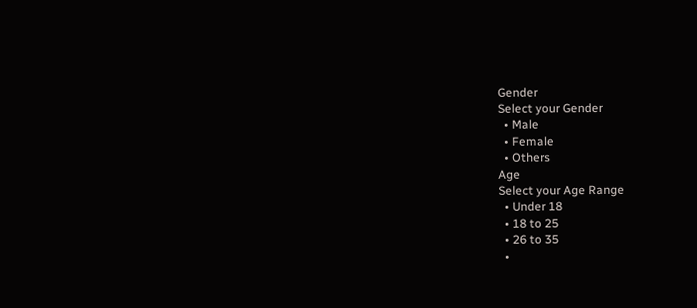Gender
Select your Gender
  • Male
  • Female
  • Others
Age
Select your Age Range
  • Under 18
  • 18 to 25
  • 26 to 35
  •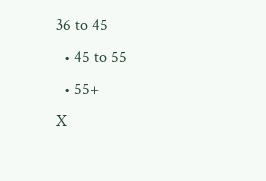36 to 45
  • 45 to 55
  • 55+
X